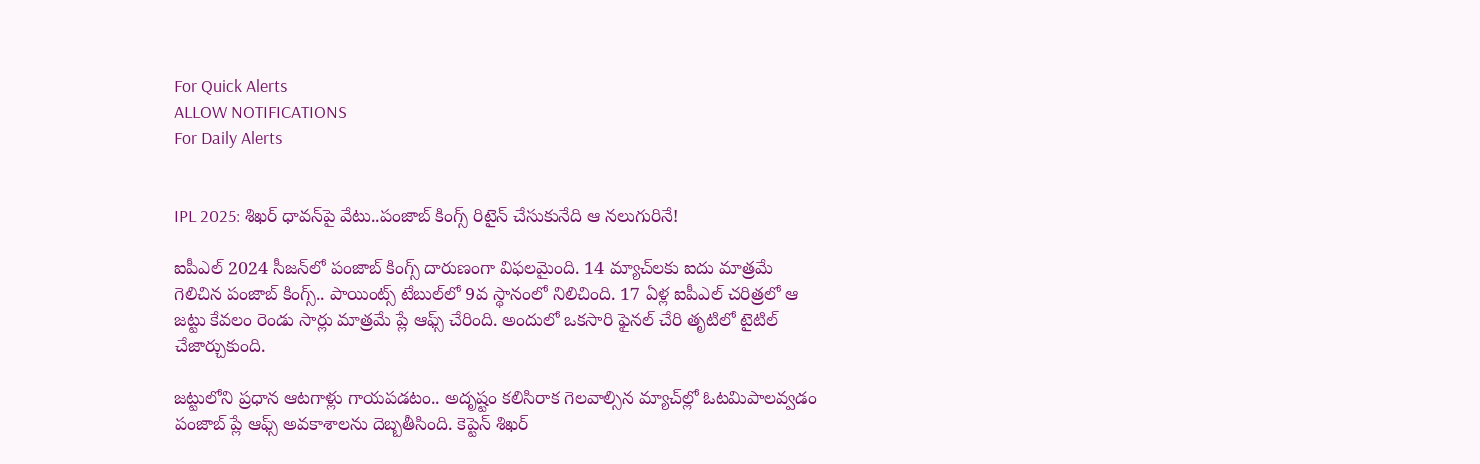For Quick Alerts
ALLOW NOTIFICATIONS
For Daily Alerts


IPL 2025: శిఖర్ ధావన్‌పై వేటు..పంజాబ్ కింగ్స్ రిటైన్ చేసుకునేది ఆ నలుగురినే!

ఐపీఎల్ 2024 సీజన్‌లో పంజాబ్ కింగ్స్ దారుణంగా విఫలమైంది. 14 మ్యాచ్‌లకు ఐదు మాత్రమే గెలిచిన పంజాబ్ కింగ్స్.. పాయింట్స్ టేబుల్‌లో 9వ స్థానంలో నిలిచింది. 17 ఏళ్ల ఐపీఎల్ చరిత్రలో ఆ జట్టు కేవలం రెండు సార్లు మాత్రమే ప్లే ఆఫ్స్ చేరింది. అందులో ఒకసారి ఫైనల్ చేరి తృటిలో టైటిల్ చేజార్చుకుంది.

జట్టులోని ప్రధాన ఆటగాళ్లు గాయపడటం.. అదృష్టం కలిసిరాక గెలవాల్సిన మ్యాచ్‌ల్లో ఓటమిపాలవ్వడం పంజాబ్ ప్లే ఆఫ్స్ అవకాశాలను దెబ్బతీసింది. కెప్టెన్ శిఖర్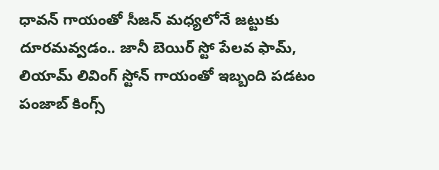ధావన్ గాయంతో సీజన్ మధ్యలోనే జట్టుకు దూరమవ్వడం.. జానీ బెయిర్ స్టో పేలవ ఫామ్, లియామ్ లివింగ్ స్టోన్ గాయంతో ఇబ్బంది పడటం పంజాబ్ కింగ్స్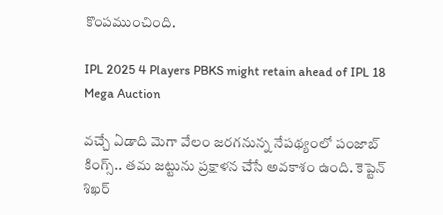కొంపముంచింది.

IPL 2025 4 Players PBKS might retain ahead of IPL 18 Mega Auction

వచ్చే ఏడాది మెగా వేలం జరగనున్న నేపథ్యంలో పంజాబ్ కింగ్స్.. తమ జట్టును ప్రక్షాళన చేసే అవకాశం ఉంది. కెప్టెన్ శిఖర్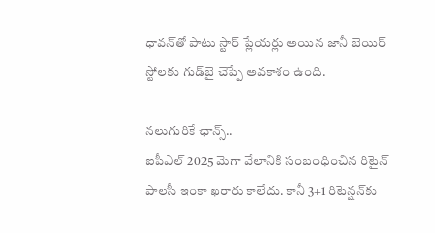ధావన్‌తో పాటు స్టార్ ప్లేయర్లు అయిన జానీ బెయిర్ స్టో‌లకు గుడ్‌బై చెప్పే అవకాశం ఉంది.

నలుగురికే ఛాన్స్..
ఐపీఎల్ 2025 మెగా వేలానికి సంబంధించిన రిటైన్ పాలసీ ఇంకా ఖరారు కాలేదు. కానీ 3+1 రిటెన్షన్‌కు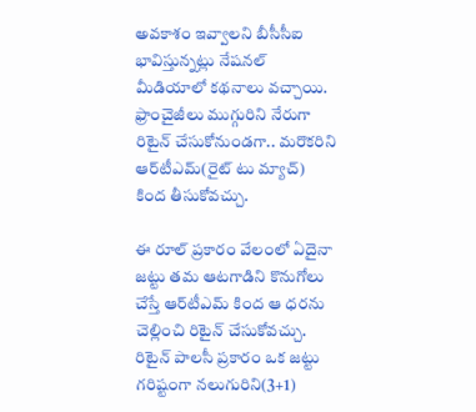అవకాశం ఇవ్వాలని బీసీసీఐ భావిస్తున్నట్లు నేషనల్ మీడియాలో కథనాలు వచ్చాయి. ఫ్రాంచైజీలు ముగ్గురిని నేరుగా రిటైన్ చేసుకోనుండగా.. మరొకరిని ఆర్‌టీఎమ్(రైట్ టు మ్యాచ్) కింద తీసుకోవచ్చు.

ఈ రూల్ ప్రకారం వేలంలో ఏదైనా జట్టు తమ ఆటగాడిని కొనుగోలు చేస్తే ఆర్‌టీఎమ్ కింద ఆ ధరను చెల్లించి రిటైన్ చేసుకోవచ్చు. రిటైన్ పాలసీ ప్రకారం ఒక జట్టు గరిష్టంగా నలుగురిని(3+1)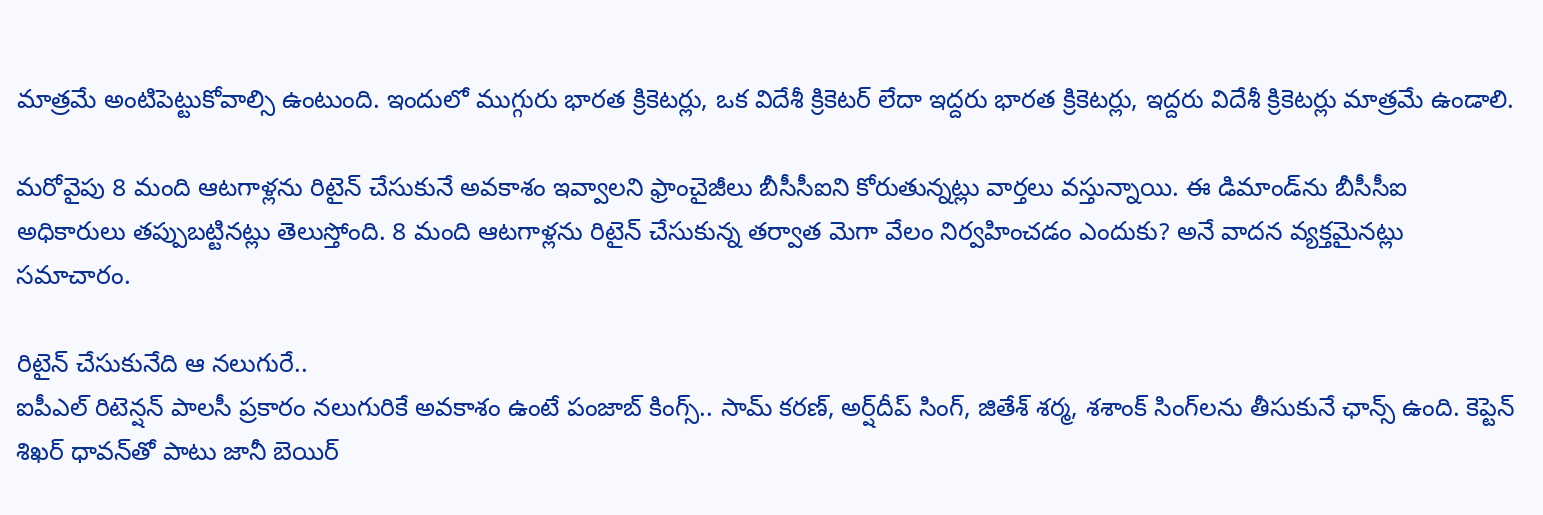మాత్రమే అంటిపెట్టుకోవాల్సి ఉంటుంది. ఇందులో ముగ్గురు భారత క్రికెటర్లు, ఒక విదేశీ క్రికెటర్ లేదా ఇద్దరు భారత క్రికెటర్లు, ఇద్దరు విదేశీ క్రికెటర్లు మాత్రమే ఉండాలి.

మరోవైపు 8 మంది ఆటగాళ్లను రిటైన్ చేసుకునే అవకాశం ఇవ్వాలని ఫ్రాంచైజీలు బీసీసీఐని కోరుతున్నట్లు వార్తలు వస్తున్నాయి. ఈ డిమాండ్‌ను బీసీసీఐ అధికారులు తప్పుబట్టినట్లు తెలుస్తోంది. 8 మంది ఆటగాళ్లను రిటైన్ చేసుకున్న తర్వాత మెగా వేలం నిర్వహించడం ఎందుకు? అనే వాదన వ్యక్తమైనట్లు సమాచారం.

రిటైన్ చేసుకునేది ఆ నలుగురే..
ఐపీఎల్ రిటెన్షన్ పాలసీ ప్రకారం నలుగురికే అవకాశం ఉంటే పంజాబ్ కింగ్స్.. సామ్ కరణ్, అర్ష్‌దీప్ సింగ్, జితేశ్ శర్మ, శశాంక్ సింగ్‌లను తీసుకునే ఛాన్స్ ఉంది. కెప్టెన్ శిఖర్ ధావన్‌తో పాటు జానీ బెయిర్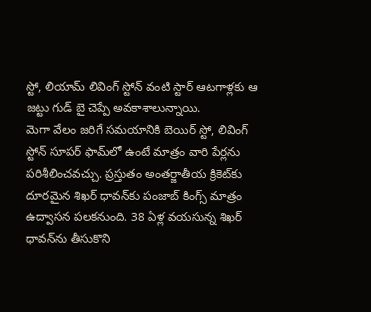స్టో, లియామ్ లివింగ్ స్టోన్ వంటి స్టార్ ఆటగాళ్లకు ఆ జట్టు గుడ్ బై చెప్పే అవకాశాలున్నాయి.
మెగా వేలం జరిగే సమయానికి బెయిర్ స్టో, లివింగ్ స్టోన్ సూపర్ ఫామ్‌లో ఉంటే మాత్రం వారి పేర్లను పరిశీలించవచ్చు. ప్రస్తుతం అంతర్జాతీయ క్రికెట్‌కు దూరమైన శిఖర్ ధావన్‌కు పంజాబ్ కింగ్స్ మాత్రం ఉద్వాసన పలకనుంది. 38 ఏళ్ల వయసున్న శిఖర్ ధావన్‌ను తీసుకొని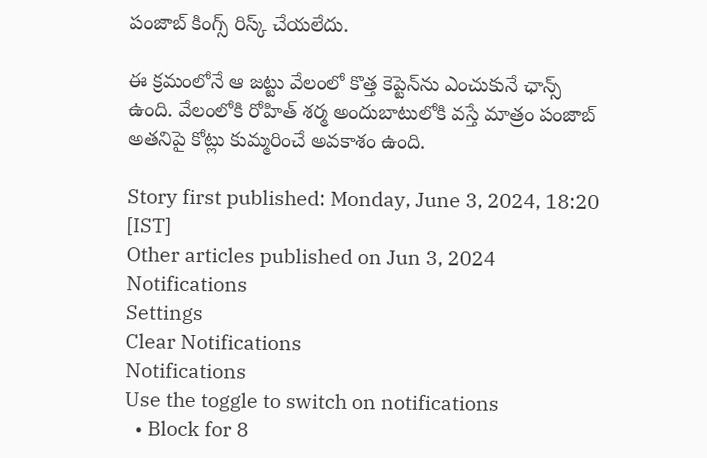పంజాబ్ కింగ్స్ రిస్క్ చేయలేదు.

ఈ క్రమంలోనే ఆ జట్టు వేలంలో కొత్త కెప్టెన్‌ను ఎంచుకునే ఛాన్స్ ఉంది. వేలంలోకి రోహిత్ శర్మ అందుబాటులోకి వస్తే మాత్రం పంజాబ్ అతనిపై కోట్లు కుమ్మరించే అవకాశం ఉంది.

Story first published: Monday, June 3, 2024, 18:20 [IST]
Other articles published on Jun 3, 2024
Notifications
Settings
Clear Notifications
Notifications
Use the toggle to switch on notifications
  • Block for 8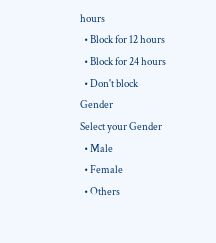hours
  • Block for 12 hours
  • Block for 24 hours
  • Don't block
Gender
Select your Gender
  • Male
  • Female
  • Others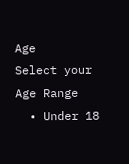Age
Select your Age Range
  • Under 18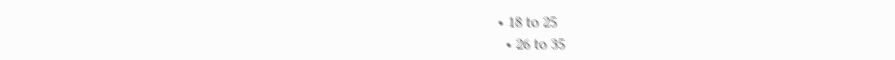• 18 to 25
  • 26 to 35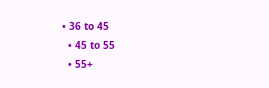• 36 to 45
  • 45 to 55
  • 55+